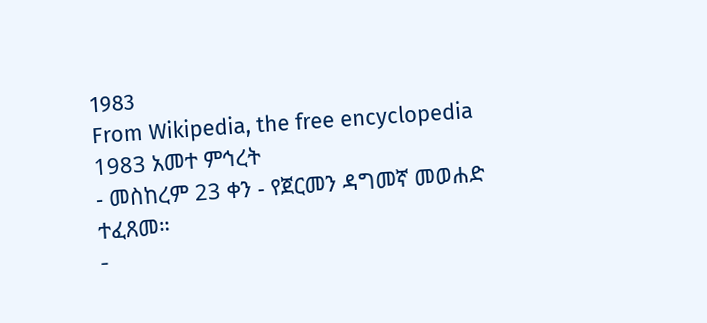1983
From Wikipedia, the free encyclopedia
1983 አመተ ምኅረት
- መስከረም 23 ቀን - የጀርመን ዳግመኛ መወሐድ ተፈጸመ።
-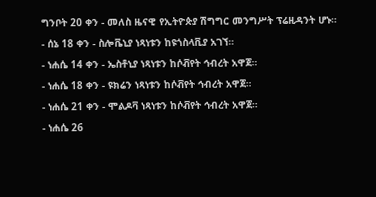ግንቦት 20 ቀን - መለስ ዜናዊ የኢትዮጵያ ሽግግር መንግሥት ፕሬዚዳንት ሆኑ።
- ሰኔ 18 ቀን - ስሎቬኒያ ነጻነቱን ከዩጎስላቪያ አገኘ።
- ነሐሴ 14 ቀን - ኤስቶኒያ ነጻነቱን ከሶቭየት ኅብረት አዋጀ።
- ነሐሴ 18 ቀን - ዩክሬን ነጻነቱን ከሶቭየት ኅብረት አዋጀ።
- ነሐሴ 21 ቀን - ሞልዶቫ ነጻነቱን ከሶቭየት ኅብረት አዋጀ።
- ነሐሴ 26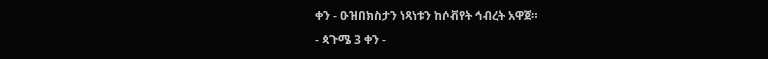ቀን - ዑዝበክስታን ነጻነቱን ከሶቭየት ኅብረት አዋጀ።
- ጳጉሜ 3 ቀን -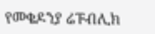የመቄዶንያ ሬፑብሊክ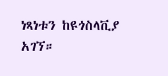ነጻነቱን ከዩጎስላቪያ አገኘ።